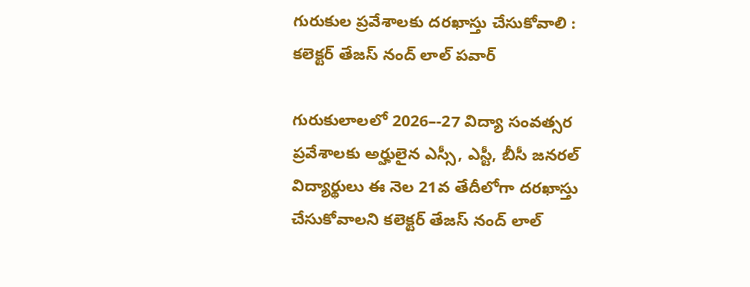గురుకుల ప్రవేశాలకు దరఖాస్తు చేసుకోవాలి : కలెక్టర్ తేజస్ నంద్ లాల్ పవార్

గురుకులాలలో 2026–-27 విద్యా సంవత్సర ప్రవేశాలకు అర్హులైన ఎస్సీ, ఎస్టీ, బీసీ జనరల్ విద్యార్థులు ఈ నెల 21వ తేదీలోగా దరఖాస్తు చేసుకోవాలని కలెక్టర్ తేజస్ నంద్ లాల్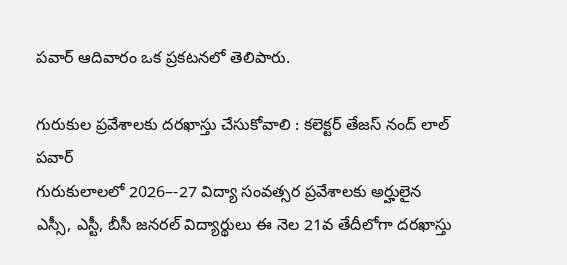పవార్ ఆదివారం ఒక ప్రకటనలో తెలిపారు.

గురుకుల ప్రవేశాలకు దరఖాస్తు చేసుకోవాలి : కలెక్టర్ తేజస్ నంద్ లాల్ పవార్
గురుకులాలలో 2026–-27 విద్యా సంవత్సర ప్రవేశాలకు అర్హులైన ఎస్సీ, ఎస్టీ, బీసీ జనరల్ విద్యార్థులు ఈ నెల 21వ తేదీలోగా దరఖాస్తు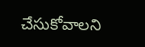చేసుకోవాలని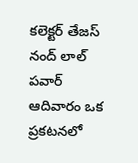కలెక్టర్ తేజస్ నంద్ లాల్ పవార్ ఆదివారం ఒక ప్రకటనలో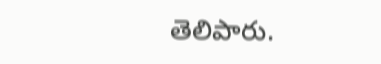తెలిపారు.